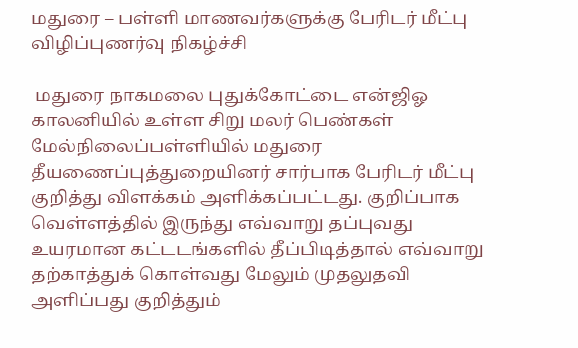மதுரை – பள்ளி மாணவர்களுக்கு பேரிடர் மீட்பு விழிப்புணர்வு நிகழ்ச்சி

 மதுரை நாகமலை புதுக்கோட்டை என்ஜிஓ காலனியில் உள்ள சிறு மலர் பெண்கள் மேல்நிலைப்பள்ளியில் மதுரை தீயணைப்புத்துறையினர் சார்பாக பேரிடர் மீட்பு குறித்து விளக்கம் அளிக்கப்பட்டது. குறிப்பாக வெள்ளத்தில் இருந்து எவ்வாறு தப்புவது உயரமான கட்டடங்களில் தீப்பிடித்தால் எவ்வாறு தற்காத்துக் கொள்வது மேலும் முதலுதவி அளிப்பது குறித்தும்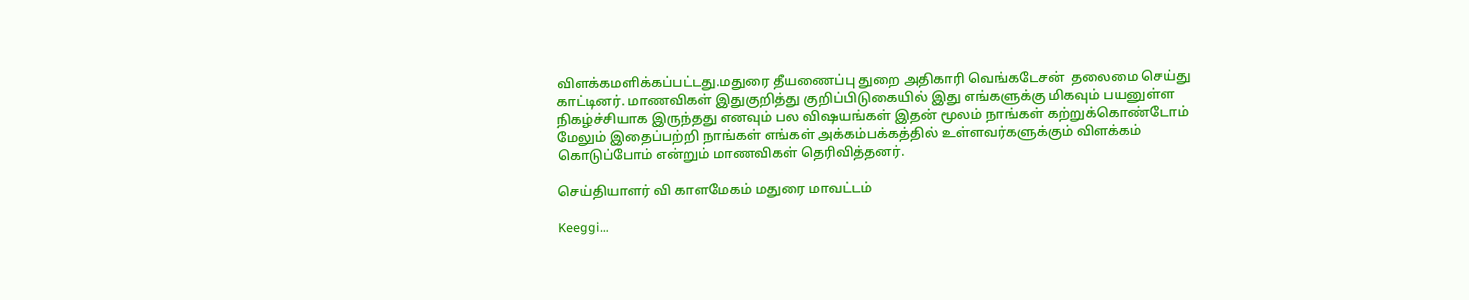விளக்கமளிக்கப்பட்டது.மதுரை தீயணைப்பு துறை அதிகாரி வெங்கடேசன்  தலைமை செய்து காட்டினர். மாணவிகள் இதுகுறித்து குறிப்பிடுகையில் இது எங்களுக்கு மிகவும் பயனுள்ள நிகழ்ச்சியாக இருந்தது எனவும் பல விஷயங்கள் இதன் மூலம் நாங்கள் கற்றுக்கொண்டோம் மேலும் இதைப்பற்றி நாங்கள் எங்கள் அக்கம்பக்கத்தில் உள்ளவர்களுக்கும் விளக்கம் கொடுப்போம் என்றும் மாணவிகள் தெரிவித்தனர்.

செய்தியாளர் வி காளமேகம் மதுரை மாவட்டம்

Keeggi…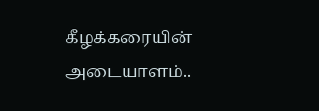கீழக்கரையின் அடையாளம்..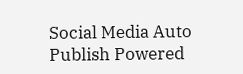Social Media Auto Publish Powered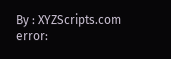By : XYZScripts.com
error: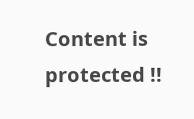Content is protected !!